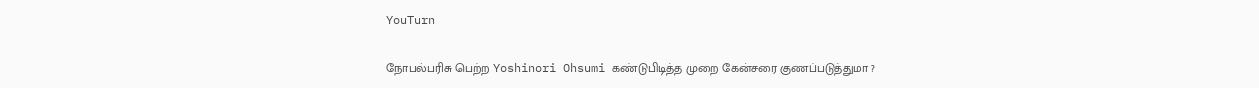YouTurn

நோபல்பரிசு பெற்ற Yoshinori Ohsumi கண்டுபிடித்த முறை கேன்சரை குணப்படுத்துமா ?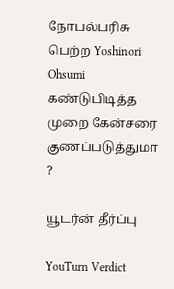நோபல்பரிசு பெற்ற Yoshinori Ohsumi கண்டுபிடித்த முறை கேன்சரை குணப்படுத்துமா ?

யூடர்ன் தீர்ப்பு

YouTurn Verdict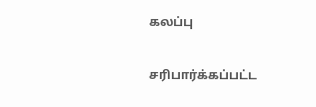கலப்பு

சரிபார்க்கப்பட்ட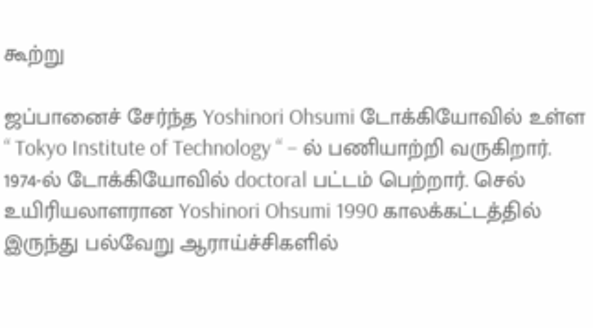கூற்று

ஜப்பானைச் சேர்ந்த Yoshinori Ohsumi டோக்கியோவில் உள்ள “ Tokyo Institute of Technology “ – ல் பணியாற்றி வருகிறார். 1974-ல் டோக்கியோவில் doctoral பட்டம் பெற்றார். செல் உயிரியலாளரான Yoshinori Ohsumi 1990 காலக்கட்டத்தில் இருந்து பல்வேறு ஆராய்ச்சிகளில்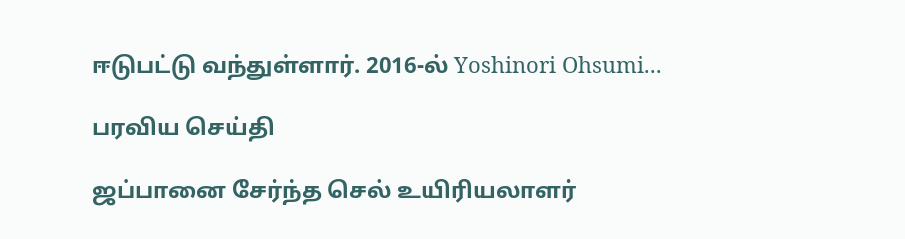ஈடுபட்டு வந்துள்ளார். 2016-ல் Yoshinori Ohsumi...

பரவிய செய்தி

ஜப்பானை சேர்ந்த செல் உயிரியலாளர்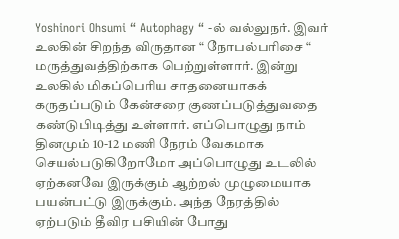Yoshinori Ohsumi “ Autophagy “ -ல் வல்லுநர். இவர் உலகின் சிறந்த விருதான “ நோபல்பரிசை “ மருத்துவத்திற்காக பெற்றுள்ளார். இன்று உலகில் மிகப்பெரிய சாதனையாகக் கருதப்படும் கேன்சரை குணப்படுத்துவதை கண்டுபிடித்து உள்ளார். எப்பொழுது நாம் தினமும் 10-12 மணி நேரம் வேகமாக செயல்படுகிறோமோ அப்பொழுது உடலில் ஏற்கனவே இருக்கும் ஆற்றல் முழுமையாக பயன்பட்டு இருக்கும். அந்த நேரத்தில் ஏற்படும் தீவிர பசியின் போது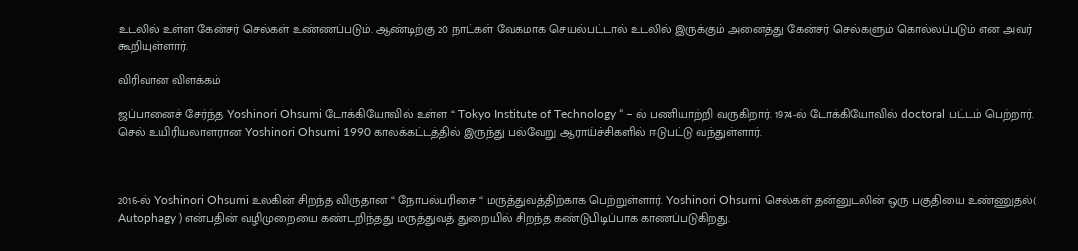உடலில் உள்ள கேன்சர் செல்கள் உண்ணப்படும். ஆண்டிற்கு 20 நாட்கள் வேகமாக செயல்பட்டால் உடலில் இருக்கும் அனைத்து கேன்சர் செல்களும் கொல்லப்படும் என அவர் கூறியுள்ளார்.

விரிவான விளக்கம்

ஜப்பானைச் சேர்ந்த Yoshinori Ohsumi டோக்கியோவில் உள்ள “ Tokyo Institute of Technology “ – ல் பணியாற்றி வருகிறார். 1974-ல் டோக்கியோவில் doctoral பட்டம் பெற்றார். செல் உயிரியலாளரான Yoshinori Ohsumi 1990 காலக்கட்டத்தில் இருந்து பல்வேறு ஆராய்ச்சிகளில் ஈடுபட்டு வந்துள்ளார்.



2016-ல் Yoshinori Ohsumi உலகின் சிறந்த விருதான “ நோபல்பரிசை “ மருத்துவத்திற்காக பெற்றுள்ளார். Yoshinori Ohsumi செல்கள் தன்னுடலின் ஒரு பகுதியை உண்ணுதல்( Autophagy ) என்பதின் வழிமுறையை கண்டறிந்தது மருத்துவத் துறையில் சிறந்த கண்டுபிடிப்பாக காணப்படுகிறது.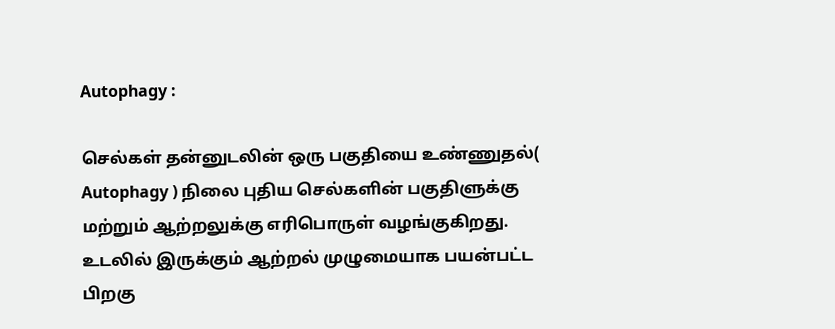Autophagy :

செல்கள் தன்னுடலின் ஒரு பகுதியை உண்ணுதல்( Autophagy ) நிலை புதிய செல்களின் பகுதிளுக்கு மற்றும் ஆற்றலுக்கு எரிபொருள் வழங்குகிறது. உடலில் இருக்கும் ஆற்றல் முழுமையாக பயன்பட்ட பிறகு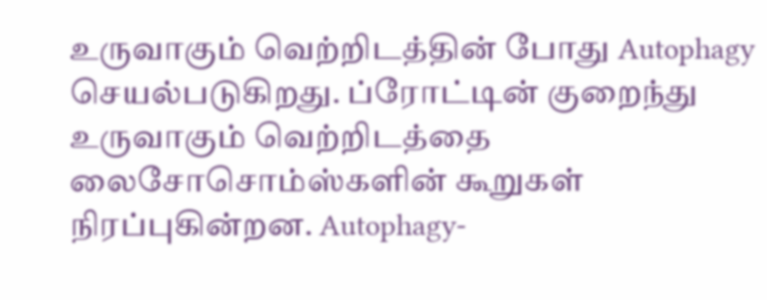உருவாகும் வெற்றிடத்தின் போது Autophagy செயல்படுகிறது. ப்ரோட்டின் குறைந்து உருவாகும் வெற்றிடத்தை லைசோசொம்ஸ்களின் கூறுகள் நிரப்புகின்றன. Autophagy-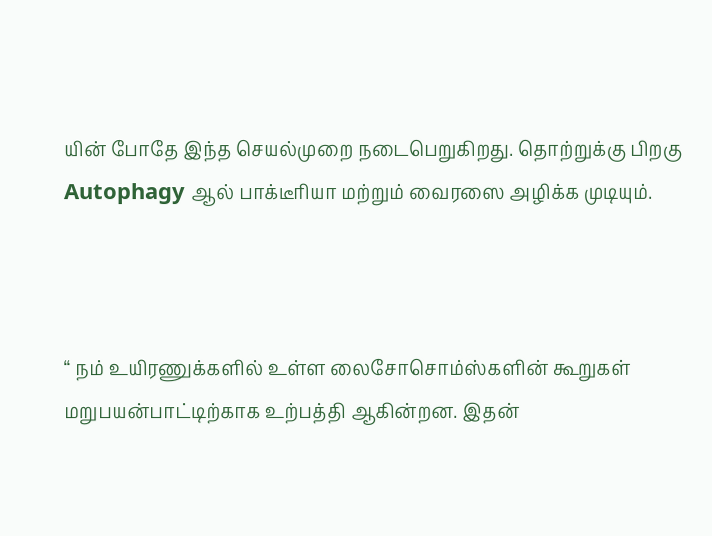யின் போதே இந்த செயல்முறை நடைபெறுகிறது. தொற்றுக்கு பிறகு Autophagy ஆல் பாக்டீரியா மற்றும் வைரஸை அழிக்க முடியும்.



“ நம் உயிரணுக்களில் உள்ள லைசோசொம்ஸ்களின் கூறுகள் மறுபயன்பாட்டிற்காக உற்பத்தி ஆகின்றன. இதன்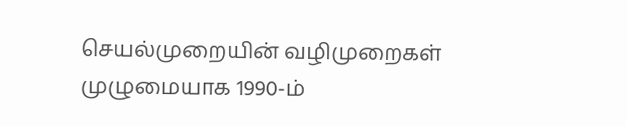செயல்முறையின் வழிமுறைகள் முழுமையாக 1990-ம்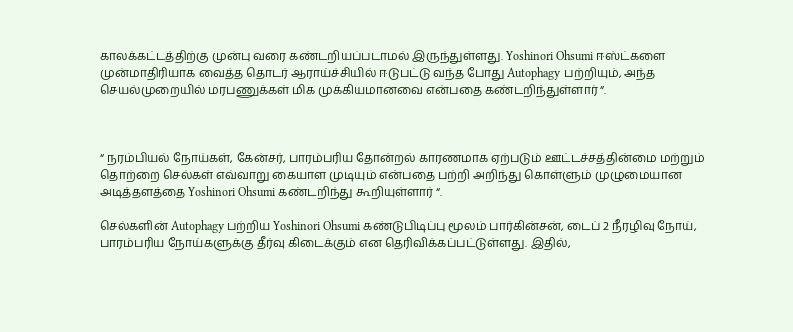காலக்கட்டத்திற்கு முன்பு வரை கண்டறியப்படாமல் இருந்துள்ளது. Yoshinori Ohsumi ஈஸ்ட்களை முன்மாதிரியாக வைத்த தொடர் ஆராய்ச்சியில் ஈடுபட்டு வந்த போது Autophagy பற்றியும், அந்த செயல்முறையில் மரபணுக்கள் மிக முக்கியமானவை என்பதை கண்டறிந்துள்ளார் “.



“ நரம்பியல் நோய்கள், கேன்சர், பாரம்பரிய தோன்றல் காரணமாக ஏற்படும் ஊட்டச்சத்தின்மை மற்றும் தொற்றை செல்கள் எவ்வாறு கையாள முடியும் என்பதை பற்றி அறிந்து கொள்ளும் முழுமையான அடித்தளத்தை Yoshinori Ohsumi கண்டறிந்து கூறியுள்ளார் “.

செல்களின் Autophagy பற்றிய Yoshinori Ohsumi கண்டுபிடிப்பு மூலம் பார்கின்சன், டைப் 2 நீரழிவு நோய், பாரம்பரிய நோய்களுக்கு தீர்வு கிடைக்கும் என தெரிவிக்கப்பட்டுள்ளது. இதில்,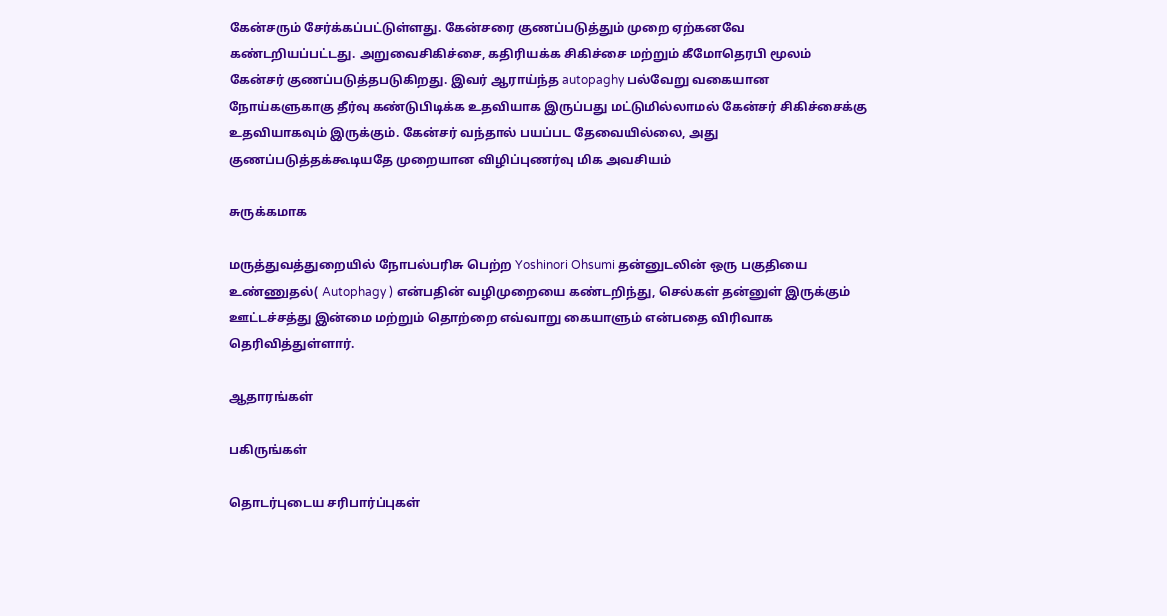கேன்சரும் சேர்க்கப்பட்டுள்ளது. கேன்சரை குணப்படுத்தும் முறை ஏற்கனவே கண்டறியப்பட்டது. அறுவைசிகிச்சை, கதிரியக்க சிகிச்சை மற்றும் கீமோதெரபி மூலம் கேன்சர் குணப்படுத்தபடுகிறது. இவர் ஆராய்ந்த autopaghy பல்வேறு வகையான நோய்களுகாகு தீர்வு கண்டுபிடிக்க உதவியாக இருப்பது மட்டுமில்லாமல் கேன்சர் சிகிச்சைக்கு உதவியாகவும் இருக்கும். கேன்சர் வந்தால் பயப்பட தேவையில்லை, அது குணப்படுத்தக்கூடியதே முறையான விழிப்புணர்வு மிக அவசியம்

சுருக்கமாக

மருத்துவத்துறையில் நோபல்பரிசு பெற்ற Yoshinori Ohsumi தன்னுடலின் ஒரு பகுதியை உண்ணுதல்( Autophagy ) என்பதின் வழிமுறையை கண்டறிந்து, செல்கள் தன்னுள் இருக்கும் ஊட்டச்சத்து இன்மை மற்றும் தொற்றை எவ்வாறு கையாளும் என்பதை விரிவாக தெரிவித்துள்ளார்.

ஆதாரங்கள்

பகிருங்கள்

தொடர்புடைய சரிபார்ப்புகள்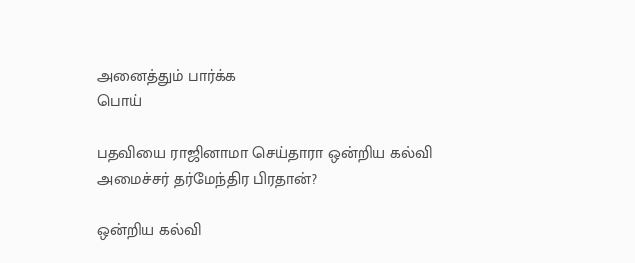அனைத்தும் பார்க்க
பொய்

பதவியை ராஜினாமா செய்தாரா ஒன்றிய கல்வி அமைச்சர் தர்மேந்திர பிரதான்?

ஒன்றிய கல்வி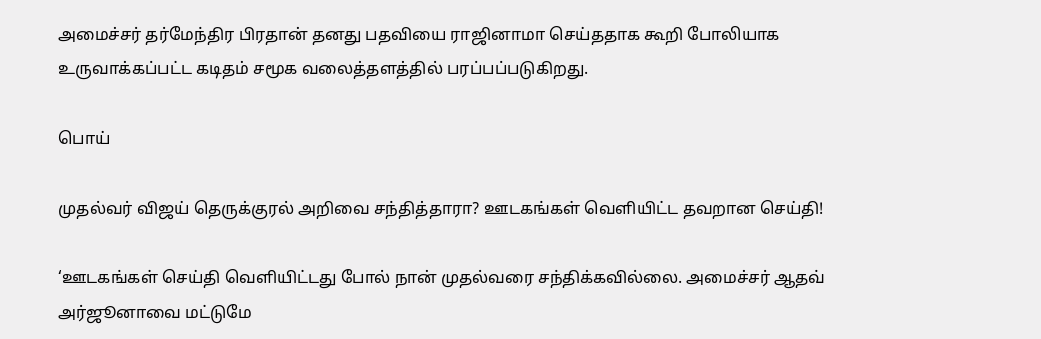அமைச்சர் தர்மேந்திர பிரதான் தனது பதவியை ராஜினாமா செய்ததாக கூறி போலியாக உருவாக்கப்பட்ட கடிதம் சமூக வலைத்தளத்தில் பரப்பப்படுகிறது.

பொய்

முதல்வர் விஜய் தெருக்குரல் அறிவை சந்தித்தாரா? ஊடகங்கள் வெளியிட்ட தவறான செய்தி!

‘ஊடகங்கள் செய்தி வெளியிட்டது போல் நான் முதல்வரை சந்திக்கவில்லை. அமைச்சர் ஆதவ் அர்ஜூனாவை மட்டுமே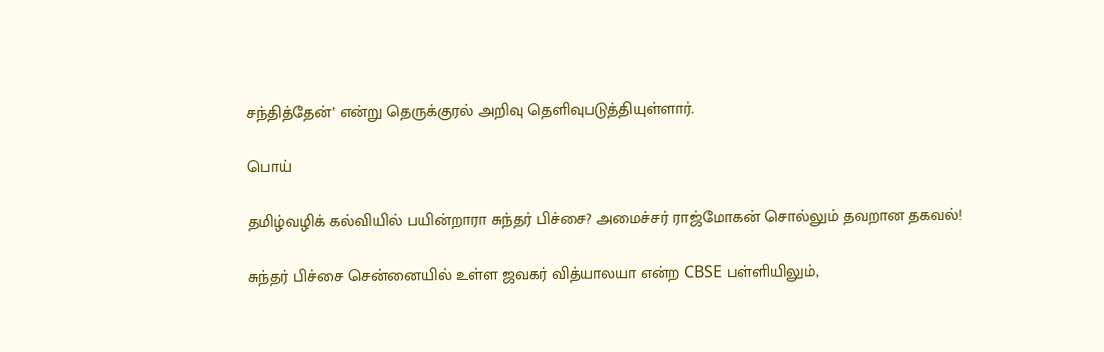சந்தித்தேன்’ என்று தெருக்குரல் அறிவு தெளிவுபடுத்தியுள்ளார்.

பொய்

தமிழ்வழிக் கல்வியில் பயின்றாரா சுந்தர் பிச்சை? அமைச்சர் ராஜ்மோகன் சொல்லும் தவறான தகவல்!

சுந்தர் பிச்சை சென்னையில் உள்ள ஜவகர் வித்யாலயா என்ற CBSE பள்ளியிலும்,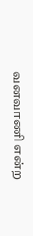வனவாணி என்ற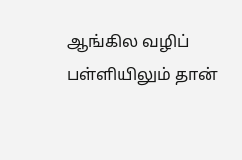ஆங்கில வழிப் பள்ளியிலும் தான்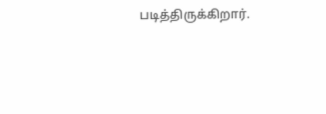படித்திருக்கிறார்.